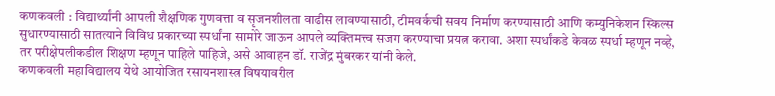कणकवली : विद्यार्थ्यांनी आपली शैक्षणिक गुणवत्ता व सृजनशीलता वाढीस लावण्यासाठी, टीमवर्कची सवय निर्माण करण्यासाठी आणि कम्युनिकेशन स्किल्स सुधारण्यासाठी सातत्याने विविध प्रकारच्या स्पर्धांना सामोरे जाऊन आपले व्यक्तिमत्त्व सजग करण्याचा प्रयत्न करावा. अशा स्पर्धांकडे केवळ स्पर्धा म्हणून नव्हे, तर परीक्षेपलीकडील शिक्षण म्हणून पाहिले पाहिजे, असे आवाहन डॉ. राजेंद्र मुंबरकर यांनी केले.
कणकवली महाविद्यालय येथे आयोजित रसायनशास्त्र विषयावरील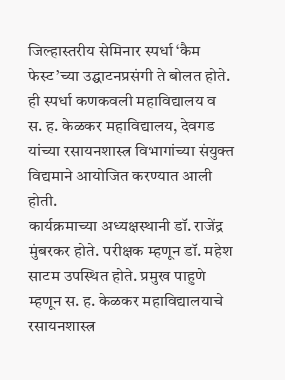जिल्हास्तरीय सेमिनार स्पर्धा ‘कैम फेस्ट’च्या उद्घाटनप्रसंगी ते बोलत होते. ही स्पर्धा कणकवली महाविद्यालय व स. ह. केळकर महाविद्यालय, देवगड यांच्या रसायनशास्त्र विभागांच्या संयुक्त विद्यमाने आयोजित करण्यात आली होती.
कार्यक्रमाच्या अध्यक्षस्थानी डॉ. राजेंद्र मुंबरकर होते. परीक्षक म्हणून डॉ. महेश साटम उपस्थित होते. प्रमुख पाहुणे म्हणून स. ह. केळकर महाविद्यालयाचे रसायनशास्त्र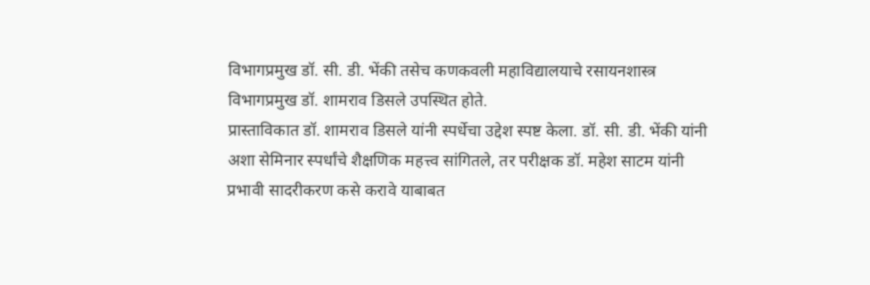विभागप्रमुख डॉ. सी. डी. भेंकी तसेच कणकवली महाविद्यालयाचे रसायनशास्त्र विभागप्रमुख डॉ. शामराव डिसले उपस्थित होते.
प्रास्ताविकात डॉ. शामराव डिसले यांनी स्पर्धेचा उद्देश स्पष्ट केला. डॉ. सी. डी. भेंकी यांनी अशा सेमिनार स्पर्धांचे शैक्षणिक महत्त्व सांगितले, तर परीक्षक डॉ. महेश साटम यांनी प्रभावी सादरीकरण कसे करावे याबाबत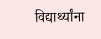विद्यार्थ्यांना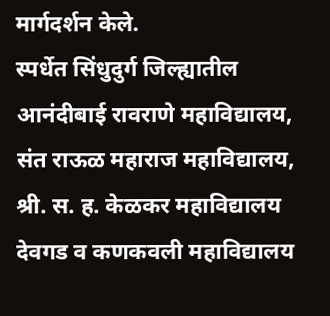मार्गदर्शन केले.
स्पर्धेत सिंधुदुर्ग जिल्ह्यातील आनंदीबाई रावराणे महाविद्यालय, संत राऊळ महाराज महाविद्यालय, श्री. स. ह. केळकर महाविद्यालय देवगड व कणकवली महाविद्यालय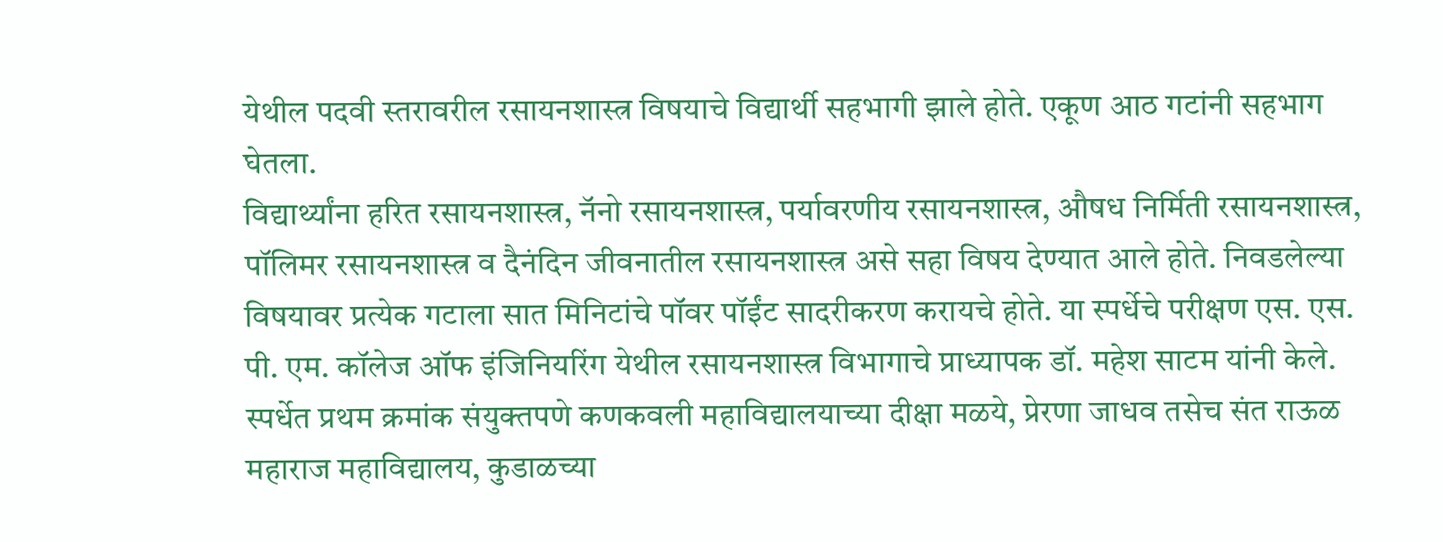येथील पदवी स्तरावरील रसायनशास्त्र विषयाचे विद्यार्थी सहभागी झाले होते. एकूण आठ गटांनी सहभाग घेतला.
विद्यार्थ्यांना हरित रसायनशास्त्र, नॅनो रसायनशास्त्र, पर्यावरणीय रसायनशास्त्र, औषध निर्मिती रसायनशास्त्र, पॉलिमर रसायनशास्त्र व दैनंदिन जीवनातील रसायनशास्त्र असे सहा विषय देण्यात आले होते. निवडलेल्या विषयावर प्रत्येक गटाला सात मिनिटांचे पॉवर पॉईंट सादरीकरण करायचे होते. या स्पर्धेचे परीक्षण एस. एस. पी. एम. कॉलेज ऑफ इंजिनियरिंग येथील रसायनशास्त्र विभागाचे प्राध्यापक डॉ. महेश साटम यांनी केले.
स्पर्धेत प्रथम क्रमांक संयुक्तपणे कणकवली महाविद्यालयाच्या दीक्षा मळये, प्रेरणा जाधव तसेच संत राऊळ महाराज महाविद्यालय, कुडाळच्या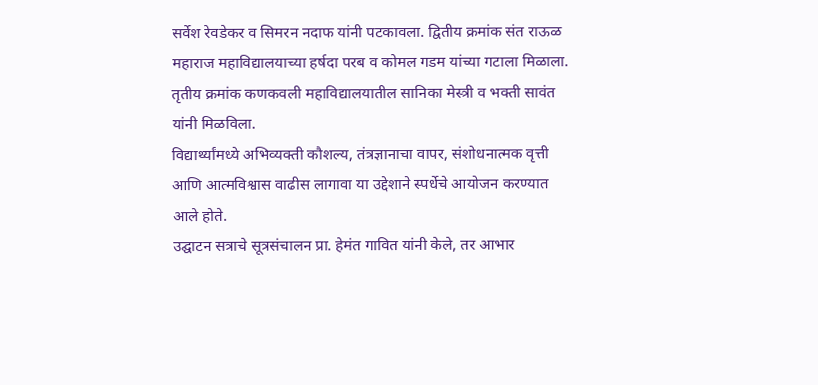सर्वेश रेवडेकर व सिमरन नदाफ यांनी पटकावला. द्वितीय क्रमांक संत राऊळ महाराज महाविद्यालयाच्या हर्षदा परब व कोमल गडम यांच्या गटाला मिळाला. तृतीय क्रमांक कणकवली महाविद्यालयातील सानिका मेस्त्री व भक्ती सावंत यांनी मिळविला.
विद्यार्थ्यांमध्ये अभिव्यक्ती कौशल्य, तंत्रज्ञानाचा वापर, संशोधनात्मक वृत्ती आणि आत्मविश्वास वाढीस लागावा या उद्देशाने स्पर्धेचे आयोजन करण्यात आले होते.
उद्घाटन सत्राचे सूत्रसंचालन प्रा. हेमंत गावित यांनी केले, तर आभार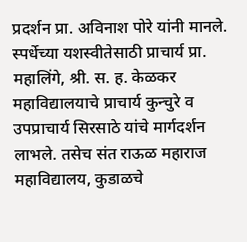प्रदर्शन प्रा. अविनाश पोरे यांनी मानले. स्पर्धेच्या यशस्वीतेसाठी प्राचार्य प्रा. महालिंगे, श्री. स. ह. केळकर महाविद्यालयाचे प्राचार्य कुन्चुरे व उपप्राचार्य सिरसाठे यांचे मार्गदर्शन लाभले. तसेच संत राऊळ महाराज महाविद्यालय, कुडाळचे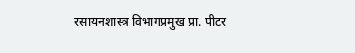रसायनशास्त्र विभागप्रमुख प्रा. पीटर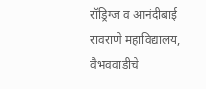रॉड्रिग्ज व आनंदीबाई रावराणे महाविद्यालय, वैभववाडीचे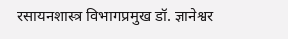रसायनशास्त्र विभागप्रमुख डॉ. ज्ञानेश्वर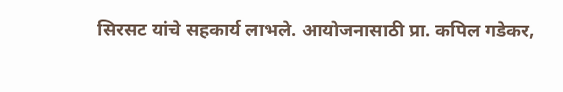सिरसट यांचे सहकार्य लाभले. आयोजनासाठी प्रा. कपिल गडेकर,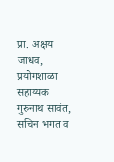प्रा. अक्षय जाधव, प्रयोगशाळा सहाय्यक गुरुनाथ सावंत, सचिन भगत व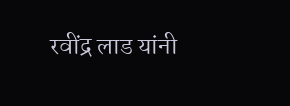रवींद्र लाड यांनी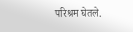परिश्रम घेतले.